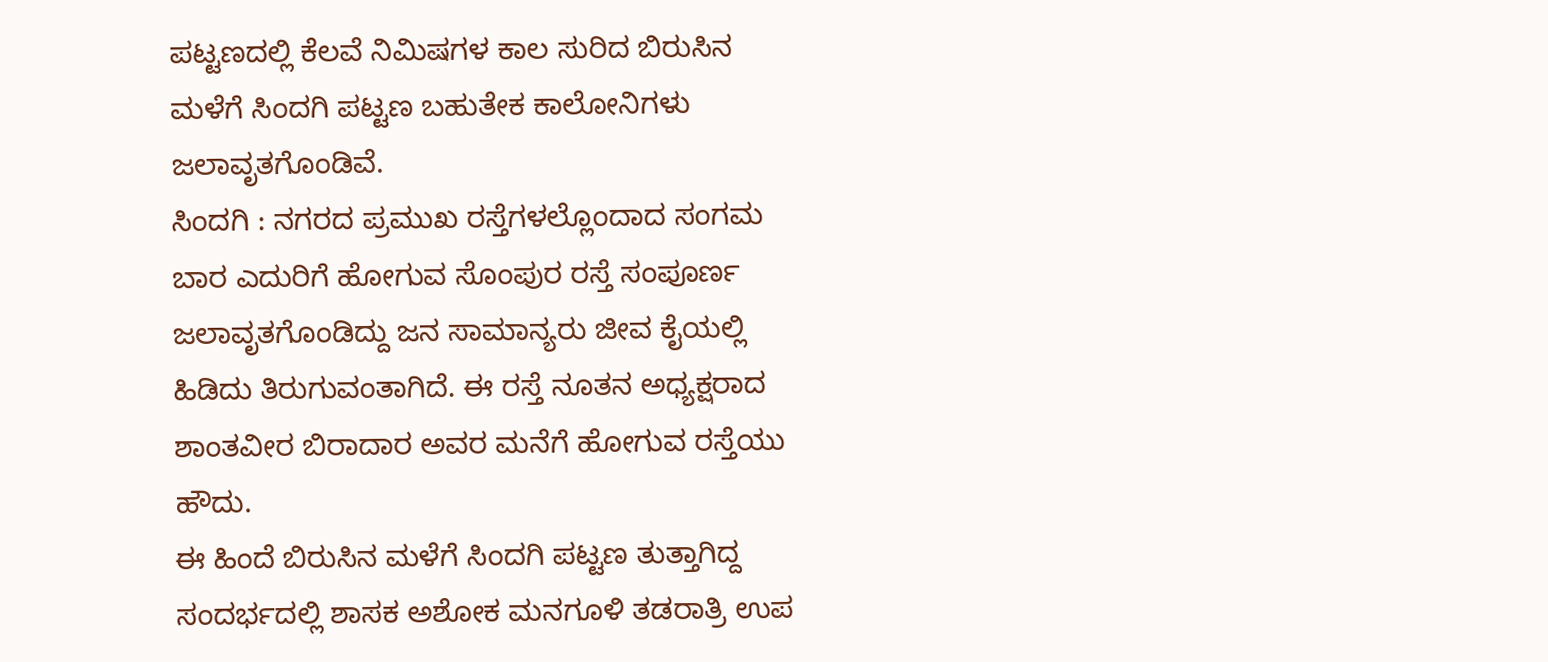ಪಟ್ಟಣದಲ್ಲಿ ಕೆಲವೆ ನಿಮಿಷಗಳ ಕಾಲ ಸುರಿದ ಬಿರುಸಿನ ಮಳೆಗೆ ಸಿಂದಗಿ ಪಟ್ಟಣ ಬಹುತೇಕ ಕಾಲೋನಿಗಳು ಜಲಾವೃತಗೊಂಡಿವೆ.
ಸಿಂದಗಿ : ನಗರದ ಪ್ರಮುಖ ರಸ್ತೆಗಳಲ್ಲೊಂದಾದ ಸಂಗಮ ಬಾರ ಎದುರಿಗೆ ಹೋಗುವ ಸೊಂಪುರ ರಸ್ತೆ ಸಂಪೂರ್ಣ ಜಲಾವೃತಗೊಂಡಿದ್ದು ಜನ ಸಾಮಾನ್ಯರು ಜೀವ ಕೈಯಲ್ಲಿ ಹಿಡಿದು ತಿರುಗುವಂತಾಗಿದೆ. ಈ ರಸ್ತೆ ನೂತನ ಅಧ್ಯಕ್ಷರಾದ ಶಾಂತವೀರ ಬಿರಾದಾರ ಅವರ ಮನೆಗೆ ಹೋಗುವ ರಸ್ತೆಯು ಹೌದು.
ಈ ಹಿಂದೆ ಬಿರುಸಿನ ಮಳೆಗೆ ಸಿಂದಗಿ ಪಟ್ಟಣ ತುತ್ತಾಗಿದ್ದ ಸಂದರ್ಭದಲ್ಲಿ ಶಾಸಕ ಅಶೋಕ ಮನಗೂಳಿ ತಡರಾತ್ರಿ ಉಪ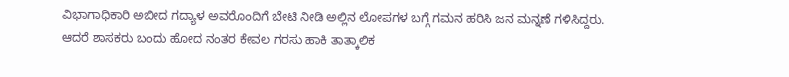ವಿಭಾಗಾಧಿಕಾರಿ ಅಬೀದ ಗದ್ಯಾಳ ಅವರೊಂದಿಗೆ ಬೇಟಿ ನೀಡಿ ಅಲ್ಲಿನ ಲೋಪಗಳ ಬಗ್ಗೆ ಗಮನ ಹರಿಸಿ ಜನ ಮನ್ನಣೆ ಗಳಿಸಿದ್ದರು. ಆದರೆ ಶಾಸಕರು ಬಂದು ಹೋದ ನಂತರ ಕೇವಲ ಗರಸು ಹಾಕಿ ತಾತ್ಕಾಲಿಕ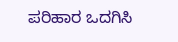ಪರಿಹಾರ ಒದಗಿಸಿ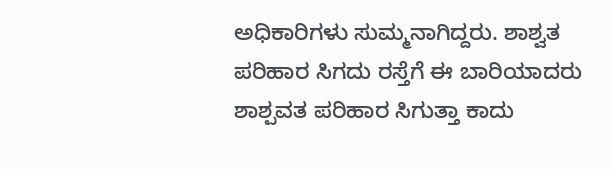ಅಧಿಕಾರಿಗಳು ಸುಮ್ಮನಾಗಿದ್ದರು. ಶಾಶ್ವತ ಪರಿಹಾರ ಸಿಗದು ರಸ್ತೆಗೆ ಈ ಬಾರಿಯಾದರು ಶಾಶ್ಪವತ ಪರಿಹಾರ ಸಿಗುತ್ತಾ ಕಾದು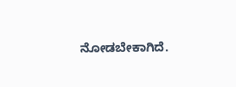ನೋಡಬೇಕಾಗಿದೆ.